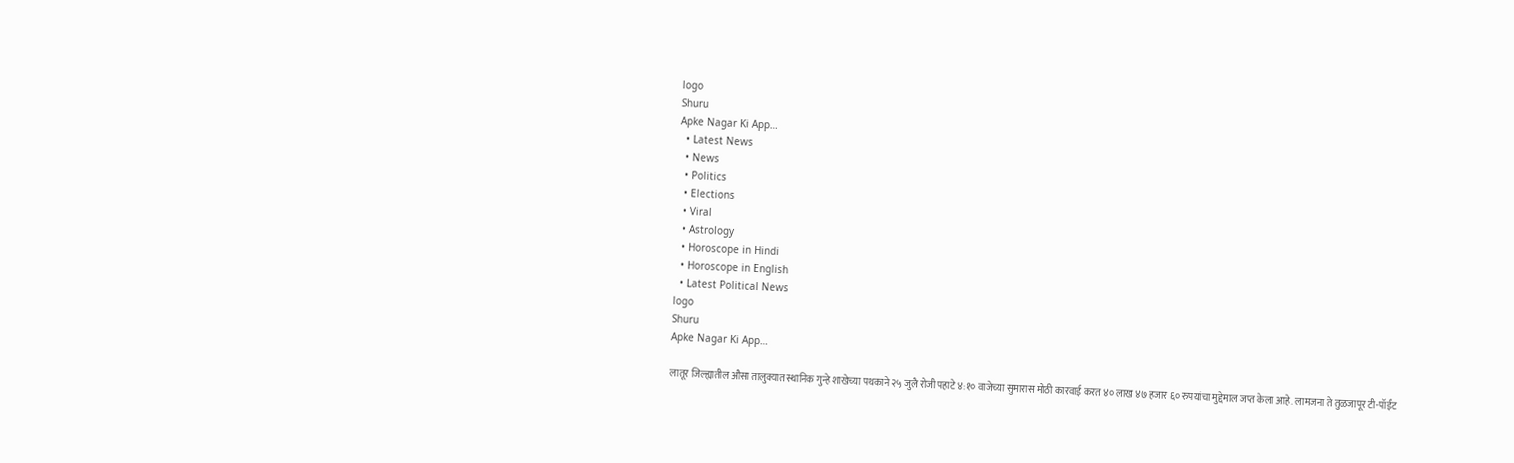logo
Shuru
Apke Nagar Ki App…
  • Latest News
  • News
  • Politics
  • Elections
  • Viral
  • Astrology
  • Horoscope in Hindi
  • Horoscope in English
  • Latest Political News
logo
Shuru
Apke Nagar Ki App…

लातूर जिल्ह्यातील औसा तालुक्यात स्थानिक गुन्हे शाखेच्या पथकाने २५ जुलै रोजी पहाटे ४:१० वाजेच्या सुमारास मोठी कारवाई करत ४० लाख ४७ हजार ६० रुपयांचा मुद्देमाल जप्त केला आहे. लामजना ते तुळजापूर टी-पॉईंट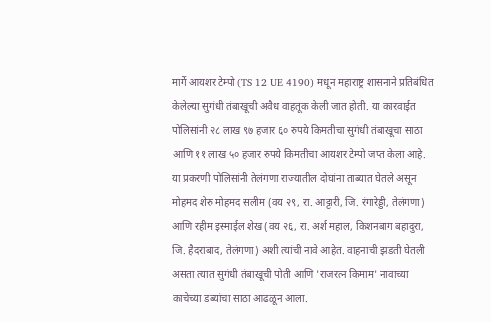मार्गे आयशर टेम्पो (TS 12 UE 4190) मधून महाराष्ट्र शासनाने प्रतिबंधित केलेल्या सुगंधी तंबाखूची अवैध वाहतूक केली जात होती. या कारवाईत पोलिसांनी २८ लाख ९७ हजार ६० रुपये किमतीचा सुगंधी तंबाखूचा साठा आणि ११ लाख ५० हजार रुपये किमतीचा आयशर टेम्पो जप्त केला आहे. या प्रकरणी पोलिसांनी तेलंगणा राज्यातील दोघांना ताब्यात घेतले असून मोहमद शेरु मोहमद सलीम (वय २९, रा. आट्टारी, जि. रंगारेड्डी, तेलंगणा) आणि रहीम इस्माईल शेख (वय २६, रा. अर्श महाल, किशनबाग बहादुरा, जि. हैदराबाद, तेलंगणा) अशी त्यांची नावे आहेत. वाहनाची झडती घेतली असता त्यात सुगंधी तंबाखूची पोती आणि 'राजरत्न किमाम' नावाच्या काचेच्या डब्यांचा साठा आढळून आला.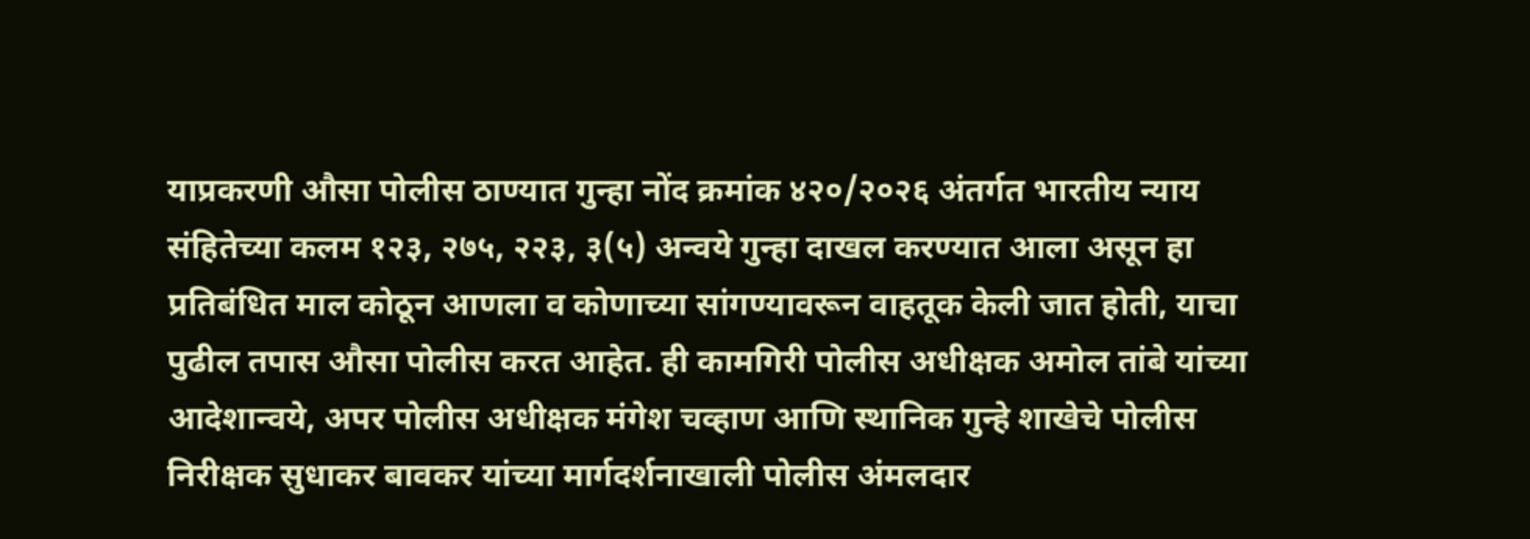याप्रकरणी औसा पोलीस ठाण्यात गुन्हा नोंद क्रमांक ४२०/२०२६ अंतर्गत भारतीय न्याय संहितेच्या कलम १२३, २७५, २२३, ३(५) अन्वये गुन्हा दाखल करण्यात आला असून हा प्रतिबंधित माल कोठून आणला व कोणाच्या सांगण्यावरून वाहतूक केली जात होती, याचा पुढील तपास औसा पोलीस करत आहेत. ही कामगिरी पोलीस अधीक्षक अमोल तांबे यांच्या आदेशान्वये, अपर पोलीस अधीक्षक मंगेश चव्हाण आणि स्थानिक गुन्हे शाखेचे पोलीस निरीक्षक सुधाकर बावकर यांच्या मार्गदर्शनाखाली पोलीस अंमलदार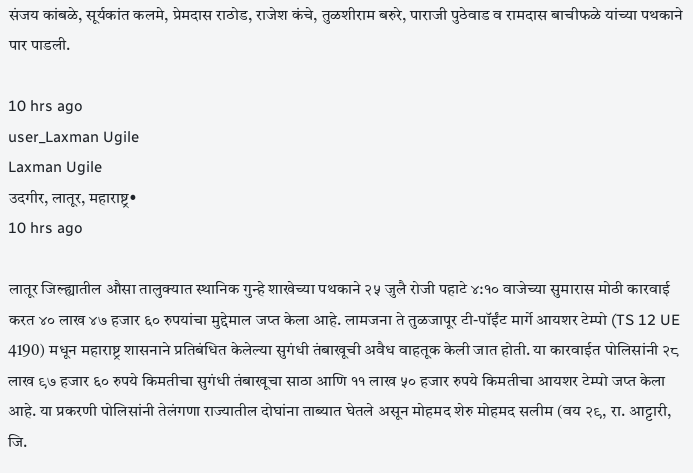संजय कांबळे, सूर्यकांत कलमे, प्रेमदास राठोड, राजेश कंचे, तुळशीराम बरुरे, पाराजी पुठेवाड व रामदास बाचीफळे यांच्या पथकाने पार पाडली.

10 hrs ago
user_Laxman Ugile
Laxman Ugile
उदगीर, लातूर, महाराष्ट्र•
10 hrs ago

लातूर जिल्ह्यातील औसा तालुक्यात स्थानिक गुन्हे शाखेच्या पथकाने २५ जुलै रोजी पहाटे ४:१० वाजेच्या सुमारास मोठी कारवाई करत ४० लाख ४७ हजार ६० रुपयांचा मुद्देमाल जप्त केला आहे. लामजना ते तुळजापूर टी-पॉईंट मार्गे आयशर टेम्पो (TS 12 UE 4190) मधून महाराष्ट्र शासनाने प्रतिबंधित केलेल्या सुगंधी तंबाखूची अवैध वाहतूक केली जात होती. या कारवाईत पोलिसांनी २८ लाख ९७ हजार ६० रुपये किमतीचा सुगंधी तंबाखूचा साठा आणि ११ लाख ५० हजार रुपये किमतीचा आयशर टेम्पो जप्त केला आहे. या प्रकरणी पोलिसांनी तेलंगणा राज्यातील दोघांना ताब्यात घेतले असून मोहमद शेरु मोहमद सलीम (वय २९, रा. आट्टारी, जि.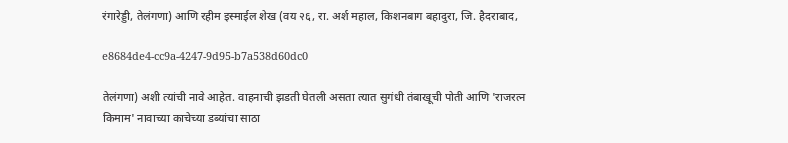रंगारेड्डी, तेलंगणा) आणि रहीम इस्माईल शेख (वय २६, रा. अर्श महाल, किशनबाग बहादुरा, जि. हैदराबाद,

e8684de4-cc9a-4247-9d95-b7a538d60dc0

तेलंगणा) अशी त्यांची नावे आहेत. वाहनाची झडती घेतली असता त्यात सुगंधी तंबाखूची पोती आणि 'राजरत्न किमाम' नावाच्या काचेच्या डब्यांचा साठा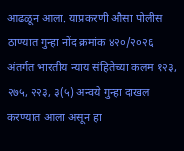आढळून आला. याप्रकरणी औसा पोलीस ठाण्यात गुन्हा नोंद क्रमांक ४२०/२०२६ अंतर्गत भारतीय न्याय संहितेच्या कलम १२३, २७५, २२३, ३(५) अन्वये गुन्हा दाखल करण्यात आला असून हा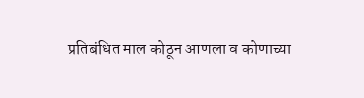प्रतिबंधित माल कोठून आणला व कोणाच्या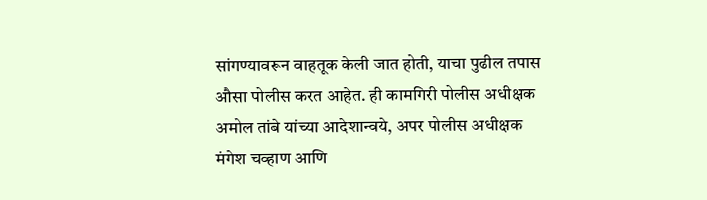सांगण्यावरून वाहतूक केली जात होती, याचा पुढील तपास औसा पोलीस करत आहेत. ही कामगिरी पोलीस अधीक्षक अमोल तांबे यांच्या आदेशान्वये, अपर पोलीस अधीक्षक मंगेश चव्हाण आणि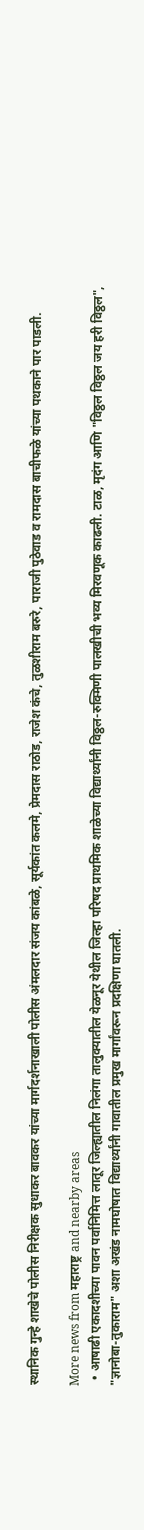स्थानिक गुन्हे शाखेचे पोलीस निरीक्षक सुधाकर बावकर यांच्या मार्गदर्शनाखाली पोलीस अंमलदार संजय कांबळे, सूर्यकांत कलमे, प्रेमदास राठोड, राजेश कंचे, तुळशीराम बरुरे, पाराजी पुठेवाड व रामदास बाचीफळे यांच्या पथकाने पार पाडली.

More news from महाराष्ट्र and nearby areas
  • आषाढी एकादशीच्या पावन पर्वानिमित्त लातूर जिल्ह्यातील निलंगा तालुक्यातील येळनूर येथील जिल्हा परिषद प्राथमिक शाळेच्या विद्यार्थ्यांनी विठ्ठल-रुक्मिणी पालखीची भव्य मिरवणूक काढली. टाळ, मृदंग आणि "विठ्ठल विठ्ठल जय हरी विठ्ठल", "ज्ञानोबा-तुकाराम" अशा अखंड नामघोषात विद्यार्थ्यांनी गावातील प्रमुख मार्गांवरून प्रदक्षिणा घातली.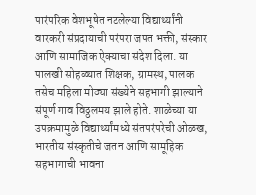पारंपरिक वेशभूषेत नटलेल्या विद्यार्थ्यांनी वारकरी संप्रदायाची परंपरा जपत भक्ती, संस्कार आणि सामाजिक ऐक्याचा संदेश दिला. या पालखी सोहळ्यात शिक्षक, ग्रामस्थ, पालक तसेच महिला मोठ्या संख्येने सहभागी झाल्याने संपूर्ण गाव विठ्ठलमय झाले होते. शाळेच्या या उपक्रमामुळे विद्यार्थ्यांमध्ये संतपरंपरेची ओळख, भारतीय संस्कृतीचे जतन आणि सामूहिक सहभागाची भावना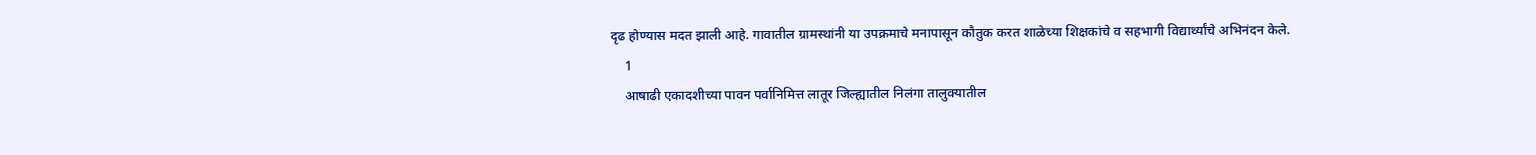दृढ होण्यास मदत झाली आहे. गावातील ग्रामस्थांनी या उपक्रमाचे मनापासून कौतुक करत शाळेच्या शिक्षकांचे व सहभागी विद्यार्थ्यांचे अभिनंदन केले.
    1
    आषाढी एकादशीच्या पावन पर्वानिमित्त लातूर जिल्ह्यातील निलंगा तालुक्यातील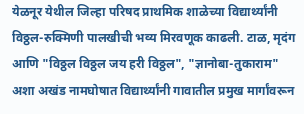येळनूर येथील जिल्हा परिषद प्राथमिक शाळेच्या विद्यार्थ्यांनी विठ्ठल-रुक्मिणी पालखीची भव्य मिरवणूक काढली. टाळ, मृदंग आणि "विठ्ठल विठ्ठल जय हरी विठ्ठल", "ज्ञानोबा-तुकाराम" अशा अखंड नामघोषात विद्यार्थ्यांनी गावातील प्रमुख मार्गांवरून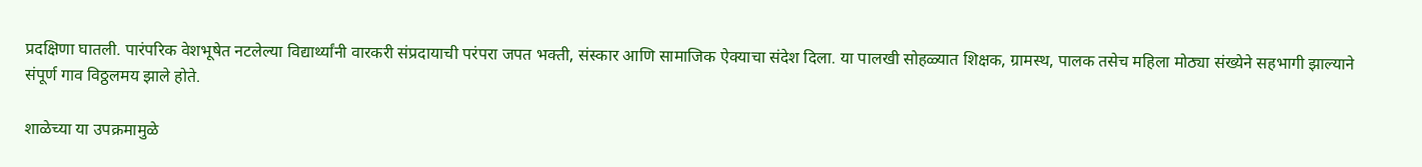प्रदक्षिणा घातली. पारंपरिक वेशभूषेत नटलेल्या विद्यार्थ्यांनी वारकरी संप्रदायाची परंपरा जपत भक्ती, संस्कार आणि सामाजिक ऐक्याचा संदेश दिला. या पालखी सोहळ्यात शिक्षक, ग्रामस्थ, पालक तसेच महिला मोठ्या संख्येने सहभागी झाल्याने संपूर्ण गाव विठ्ठलमय झाले होते.

शाळेच्या या उपक्रमामुळे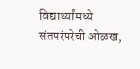विद्यार्थ्यांमध्ये संतपरंपरेची ओळख,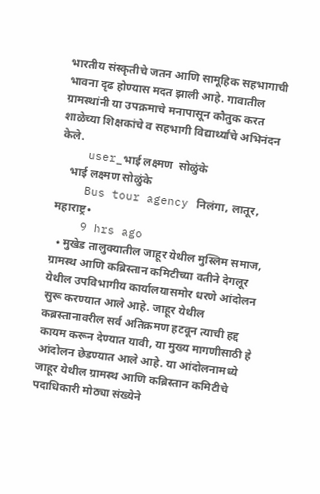भारतीय संस्कृतीचे जतन आणि सामूहिक सहभागाची भावना दृढ होण्यास मदत झाली आहे. गावातील ग्रामस्थांनी या उपक्रमाचे मनापासून कौतुक करत शाळेच्या शिक्षकांचे व सहभागी विद्यार्थ्यांचे अभिनंदन केले.
    user_भाई लक्ष्मण  सोळुंके
    भाई लक्ष्मण सोळुंके
    Bus tour agency निलंगा, लातूर, महाराष्ट्र•
    9 hrs ago
  • मुखेड तालुक्यातील जाहूर येथील मुस्लिम समाज, ग्रामस्थ आणि कब्रिस्तान कमिटीच्या वतीने देगलूर येथील उपविभागीय कार्यालयासमोर धरणे आंदोलन सुरू करण्यात आले आहे. जाहूर येथील कब्रस्तानावरील सर्व अतिक्रमण हटवून त्याची हद्द कायम करून देण्यात यावी, या मुख्य मागणीसाठी हे आंदोलन छेडण्यात आले आहे. या आंदोलनामध्ये जाहूर येथील ग्रामस्थ आणि कब्रिस्तान कमिटीचे पदाधिकारी मोठ्या संख्येने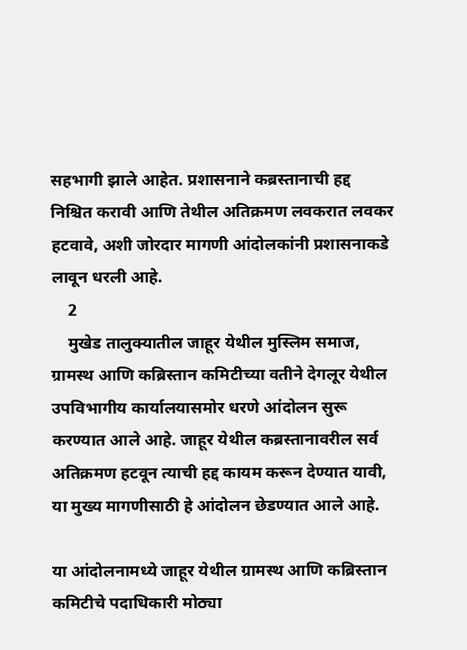सहभागी झाले आहेत. प्रशासनाने कब्रस्तानाची हद्द निश्चित करावी आणि तेथील अतिक्रमण लवकरात लवकर हटवावे, अशी जोरदार मागणी आंदोलकांनी प्रशासनाकडे लावून धरली आहे.
    2
    मुखेड तालुक्यातील जाहूर येथील मुस्लिम समाज, ग्रामस्थ आणि कब्रिस्तान कमिटीच्या वतीने देगलूर येथील उपविभागीय कार्यालयासमोर धरणे आंदोलन सुरू करण्यात आले आहे. जाहूर येथील कब्रस्तानावरील सर्व अतिक्रमण हटवून त्याची हद्द कायम करून देण्यात यावी, या मुख्य मागणीसाठी हे आंदोलन छेडण्यात आले आहे.

या आंदोलनामध्ये जाहूर येथील ग्रामस्थ आणि कब्रिस्तान कमिटीचे पदाधिकारी मोठ्या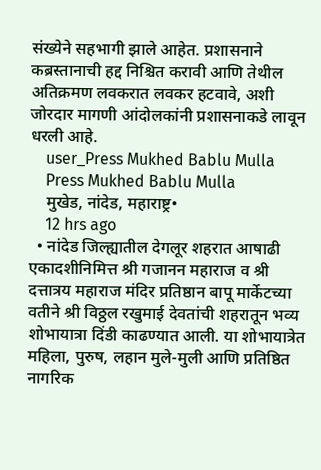संख्येने सहभागी झाले आहेत. प्रशासनाने कब्रस्तानाची हद्द निश्चित करावी आणि तेथील अतिक्रमण लवकरात लवकर हटवावे, अशी जोरदार मागणी आंदोलकांनी प्रशासनाकडे लावून धरली आहे.
    user_Press Mukhed Bablu Mulla
    Press Mukhed Bablu Mulla
    मुखेड, नांदेड, महाराष्ट्र•
    12 hrs ago
  • नांदेड जिल्ह्यातील देगलूर शहरात आषाढी एकादशीनिमित्त श्री गजानन महाराज व श्री दत्तात्रय महाराज मंदिर प्रतिष्ठान बापू मार्केटच्या वतीने श्री विठ्ठल रखुमाई देवतांची शहरातून भव्य शोभायात्रा दिंडी काढण्यात आली. या शोभायात्रेत महिला, पुरुष, लहान मुले-मुली आणि प्रतिष्ठित नागरिक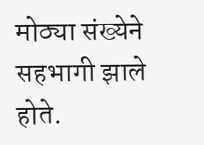मोठ्या संख्येने सहभागी झाले होते.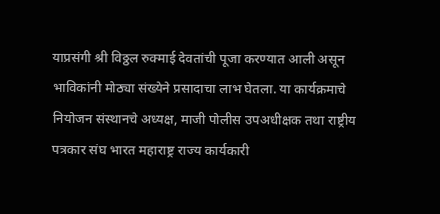याप्रसंगी श्री विठ्ठल रुक्माई देवतांची पूजा करण्यात आली असून भाविकांनी मोठ्या संख्येने प्रसादाचा लाभ घेतला. या कार्यक्रमाचे नियोजन संस्थानचे अध्यक्ष, माजी पोलीस उपअधीक्षक तथा राष्ट्रीय पत्रकार संघ भारत महाराष्ट्र राज्य कार्यकारी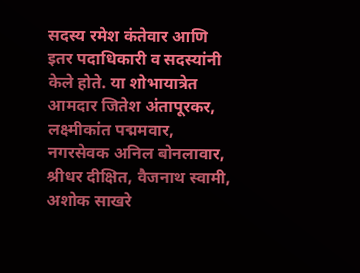सदस्य रमेश कंतेवार आणि इतर पदाधिकारी व सदस्यांनी केले होते. या शोभायात्रेत आमदार जितेश अंतापूरकर, लक्ष्मीकांत पद्ममवार, नगरसेवक अनिल बोनलावार, श्रीधर दीक्षित, वैजनाथ स्वामी, अशोक साखरे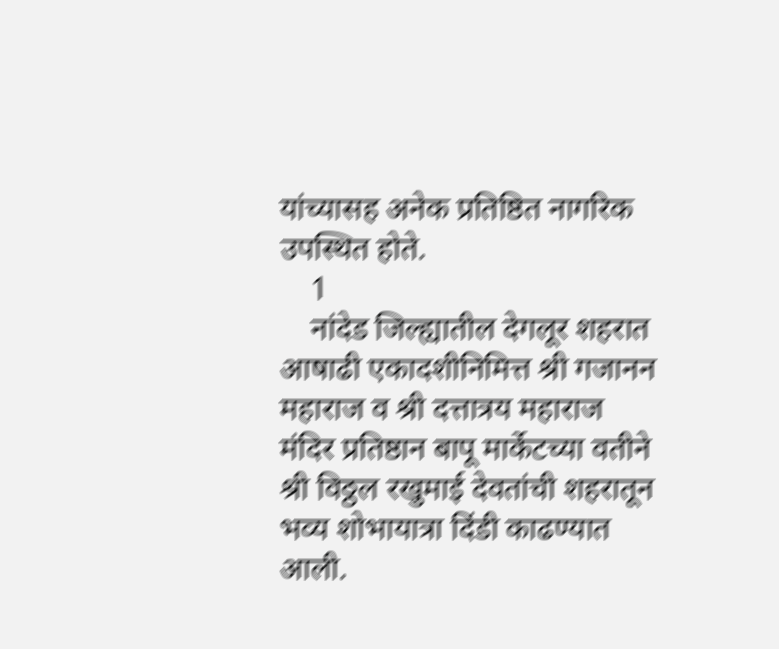यांच्यासह अनेक प्रतिष्ठित नागरिक उपस्थित होते.
    1
    नांदेड जिल्ह्यातील देगलूर शहरात आषाढी एकादशीनिमित्त श्री गजानन महाराज व श्री दत्तात्रय महाराज मंदिर प्रतिष्ठान बापू मार्केटच्या वतीने श्री विठ्ठल रखुमाई देवतांची शहरातून भव्य शोभायात्रा दिंडी काढण्यात आली.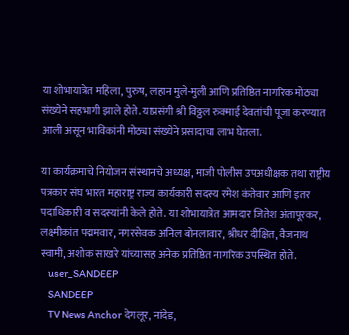या शोभायात्रेत महिला, पुरुष, लहान मुले-मुली आणि प्रतिष्ठित नागरिक मोठ्या संख्येने सहभागी झाले होते. याप्रसंगी श्री विठ्ठल रुक्माई देवतांची पूजा करण्यात आली असून भाविकांनी मोठ्या संख्येने प्रसादाचा लाभ घेतला.

या कार्यक्रमाचे नियोजन संस्थानचे अध्यक्ष, माजी पोलीस उपअधीक्षक तथा राष्ट्रीय पत्रकार संघ भारत महाराष्ट्र राज्य कार्यकारी सदस्य रमेश कंतेवार आणि इतर पदाधिकारी व सदस्यांनी केले होते. या शोभायात्रेत आमदार जितेश अंतापूरकर, लक्ष्मीकांत पद्ममवार, नगरसेवक अनिल बोनलावार, श्रीधर दीक्षित, वैजनाथ स्वामी, अशोक साखरे यांच्यासह अनेक प्रतिष्ठित नागरिक उपस्थित होते.
    user_SANDEEP
    SANDEEP
    TV News Anchor देगलूर, नांदेड,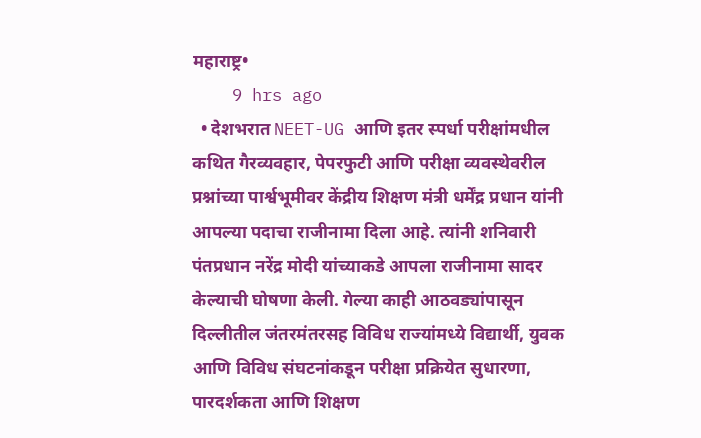महाराष्ट्र•
    9 hrs ago
  • देशभरात NEET-UG आणि इतर स्पर्धा परीक्षांमधील कथित गैरव्यवहार, पेपरफुटी आणि परीक्षा व्यवस्थेवरील प्रश्नांच्या पार्श्वभूमीवर केंद्रीय शिक्षण मंत्री धर्मेंद्र प्रधान यांनी आपल्या पदाचा राजीनामा दिला आहे. त्यांनी शनिवारी पंतप्रधान नरेंद्र मोदी यांच्याकडे आपला राजीनामा सादर केल्याची घोषणा केली. गेल्या काही आठवड्यांपासून दिल्लीतील जंतरमंतरसह विविध राज्यांमध्ये विद्यार्थी, युवक आणि विविध संघटनांकडून परीक्षा प्रक्रियेत सुधारणा, पारदर्शकता आणि शिक्षण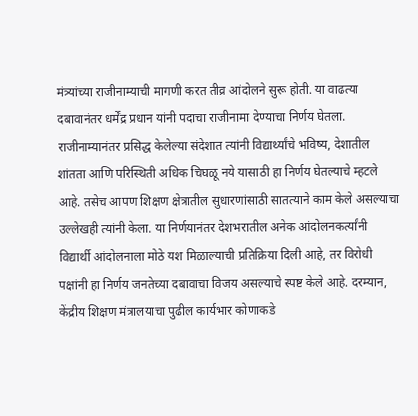मंत्र्यांच्या राजीनाम्याची मागणी करत तीव्र आंदोलने सुरू होती. या वाढत्या दबावानंतर धर्मेंद्र प्रधान यांनी पदाचा राजीनामा देण्याचा निर्णय घेतला. राजीनाम्यानंतर प्रसिद्ध केलेल्या संदेशात त्यांनी विद्यार्थ्यांचे भविष्य, देशातील शांतता आणि परिस्थिती अधिक चिघळू नये यासाठी हा निर्णय घेतल्याचे म्हटले आहे. तसेच आपण शिक्षण क्षेत्रातील सुधारणांसाठी सातत्याने काम केले असल्याचा उल्लेखही त्यांनी केला. या निर्णयानंतर देशभरातील अनेक आंदोलनकर्त्यांनी विद्यार्थी आंदोलनाला मोठे यश मिळाल्याची प्रतिक्रिया दिली आहे, तर विरोधी पक्षांनी हा निर्णय जनतेच्या दबावाचा विजय असल्याचे स्पष्ट केले आहे. दरम्यान, केंद्रीय शिक्षण मंत्रालयाचा पुढील कार्यभार कोणाकडे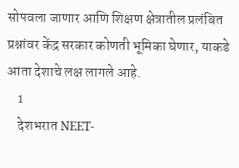सोपवला जाणार आणि शिक्षण क्षेत्रातील प्रलंबित प्रश्नांवर केंद्र सरकार कोणती भूमिका घेणार, याकडे आता देशाचे लक्ष लागले आहे.
    1
    देशभरात NEET-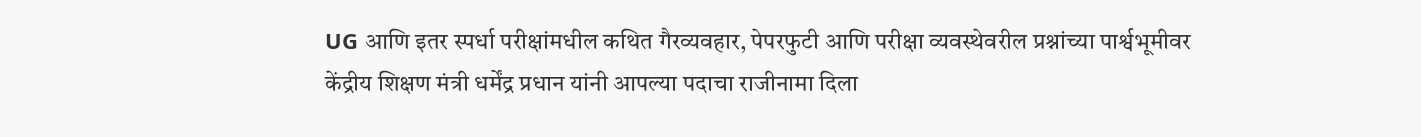UG आणि इतर स्पर्धा परीक्षांमधील कथित गैरव्यवहार, पेपरफुटी आणि परीक्षा व्यवस्थेवरील प्रश्नांच्या पार्श्वभूमीवर केंद्रीय शिक्षण मंत्री धर्मेंद्र प्रधान यांनी आपल्या पदाचा राजीनामा दिला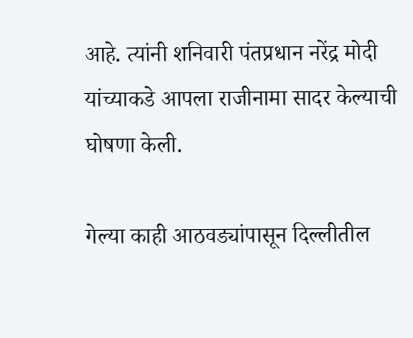आहे. त्यांनी शनिवारी पंतप्रधान नरेंद्र मोदी यांच्याकडे आपला राजीनामा सादर केल्याची घोषणा केली.

गेल्या काही आठवड्यांपासून दिल्लीतील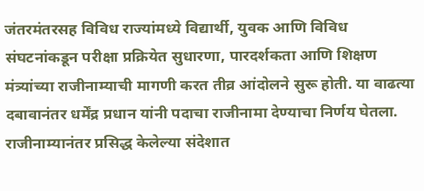जंतरमंतरसह विविध राज्यांमध्ये विद्यार्थी, युवक आणि विविध संघटनांकडून परीक्षा प्रक्रियेत सुधारणा, पारदर्शकता आणि शिक्षण मंत्र्यांच्या राजीनाम्याची मागणी करत तीव्र आंदोलने सुरू होती. या वाढत्या दबावानंतर धर्मेंद्र प्रधान यांनी पदाचा राजीनामा देण्याचा निर्णय घेतला. राजीनाम्यानंतर प्रसिद्ध केलेल्या संदेशात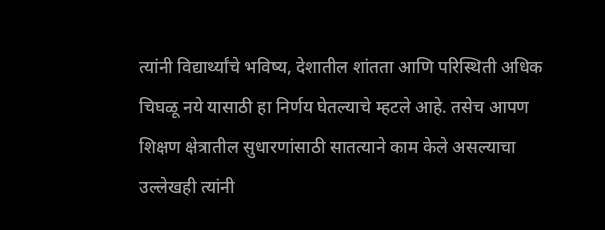त्यांनी विद्यार्थ्यांचे भविष्य, देशातील शांतता आणि परिस्थिती अधिक चिघळू नये यासाठी हा निर्णय घेतल्याचे म्हटले आहे. तसेच आपण शिक्षण क्षेत्रातील सुधारणांसाठी सातत्याने काम केले असल्याचा उल्लेखही त्यांनी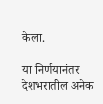केला.

या निर्णयानंतर देशभरातील अनेक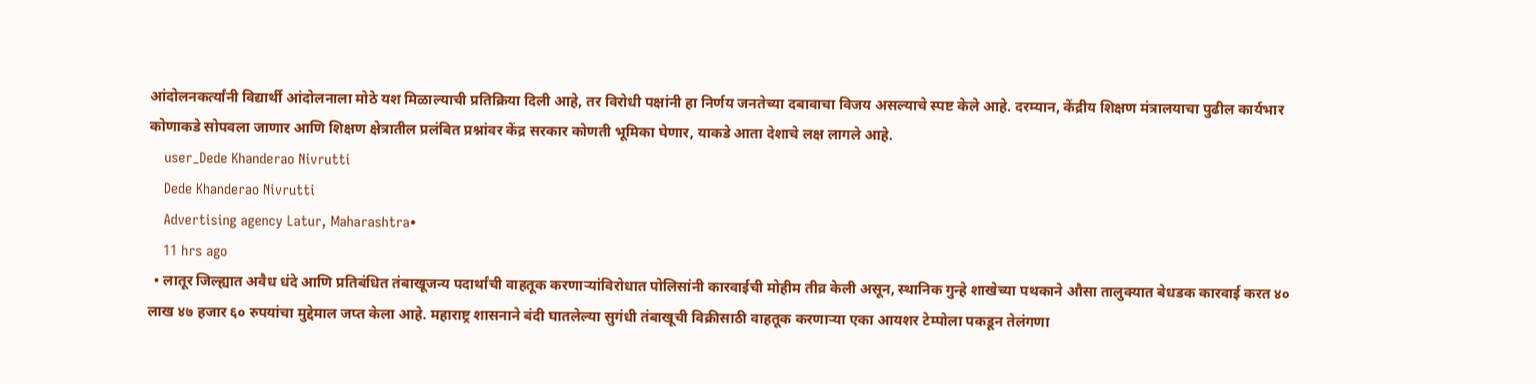आंदोलनकर्त्यांनी विद्यार्थी आंदोलनाला मोठे यश मिळाल्याची प्रतिक्रिया दिली आहे, तर विरोधी पक्षांनी हा निर्णय जनतेच्या दबावाचा विजय असल्याचे स्पष्ट केले आहे. दरम्यान, केंद्रीय शिक्षण मंत्रालयाचा पुढील कार्यभार कोणाकडे सोपवला जाणार आणि शिक्षण क्षेत्रातील प्रलंबित प्रश्नांवर केंद्र सरकार कोणती भूमिका घेणार, याकडे आता देशाचे लक्ष लागले आहे.
    user_Dede Khanderao Nivrutti
    Dede Khanderao Nivrutti
    Advertising agency Latur, Maharashtra•
    11 hrs ago
  • लातूर जिल्ह्यात अवैध धंदे आणि प्रतिबंधित तंबाखूजन्य पदार्थांची वाहतूक करणाऱ्यांविरोधात पोलिसांनी कारवाईची मोहीम तीव्र केली असून, स्थानिक गुन्हे शाखेच्या पथकाने औसा तालुक्यात बेधडक कारवाई करत ४० लाख ४७ हजार ६० रुपयांचा मुद्देमाल जप्त केला आहे. महाराष्ट्र शासनाने बंदी घातलेल्या सुगंधी तंबाखूची विक्रीसाठी वाहतूक करणाऱ्या एका आयशर टेम्पोला पकडून तेलंगणा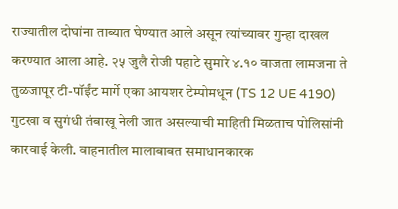राज्यातील दोघांना ताब्यात घेण्यात आले असून त्यांच्यावर गुन्हा दाखल करण्यात आला आहे. २५ जुलै रोजी पहाटे सुमारे ४.१० वाजता लामजना ते तुळजापूर टी-पॉईंट मार्गे एका आयशर टेम्पोमधून (TS 12 UE 4190) गुटखा व सुगंधी तंबाखू नेली जात असल्याची माहिती मिळताच पोलिसांनी कारवाई केली. वाहनातील मालाबाबत समाधानकारक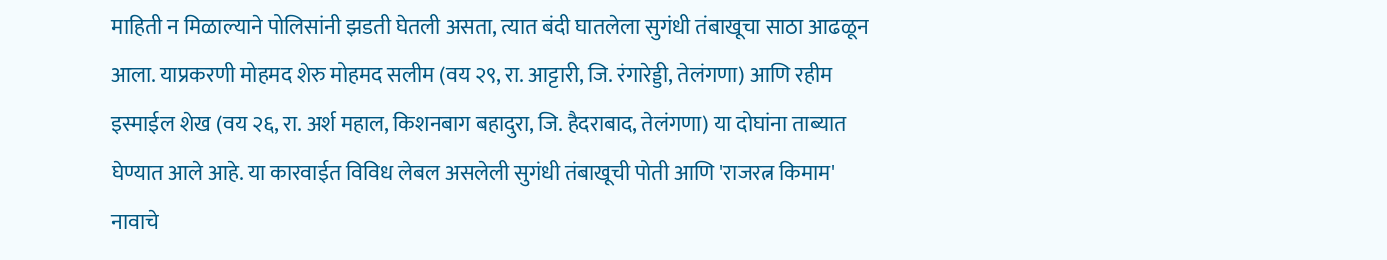माहिती न मिळाल्याने पोलिसांनी झडती घेतली असता, त्यात बंदी घातलेला सुगंधी तंबाखूचा साठा आढळून आला. याप्रकरणी मोहमद शेरु मोहमद सलीम (वय २९, रा. आट्टारी, जि. रंगारेड्डी, तेलंगणा) आणि रहीम इस्माईल शेख (वय २६, रा. अर्श महाल, किशनबाग बहादुरा, जि. हैदराबाद, तेलंगणा) या दोघांना ताब्यात घेण्यात आले आहे. या कारवाईत विविध लेबल असलेली सुगंधी तंबाखूची पोती आणि 'राजरत्न किमाम' नावाचे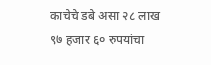काचेचे डबे असा २८ लाख ९७ हजार ६० रुपयांचा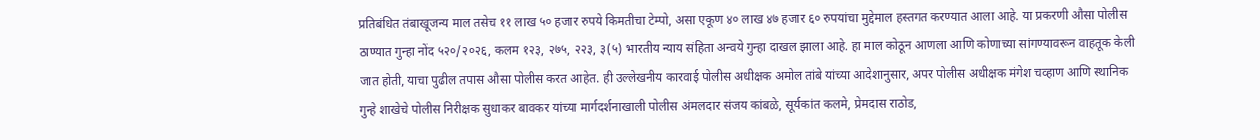प्रतिबंधित तंबाखूजन्य माल तसेच ११ लाख ५० हजार रुपये किमतीचा टेम्पो, असा एकूण ४० लाख ४७ हजार ६० रुपयांचा मुद्देमाल हस्तगत करण्यात आला आहे. या प्रकरणी औसा पोलीस ठाण्यात गुन्हा नोंद ५२०/२०२६, कलम १२३, २७५, २२३, ३(५) भारतीय न्याय संहिता अन्वये गुन्हा दाखल झाला आहे. हा माल कोठून आणला आणि कोणाच्या सांगण्यावरून वाहतूक केली जात होती, याचा पुढील तपास औसा पोलीस करत आहेत. ही उल्लेखनीय कारवाई पोलीस अधीक्षक अमोल तांबे यांच्या आदेशानुसार, अपर पोलीस अधीक्षक मंगेश चव्हाण आणि स्थानिक गुन्हे शाखेचे पोलीस निरीक्षक सुधाकर बावकर यांच्या मार्गदर्शनाखाली पोलीस अंमलदार संजय कांबळे, सूर्यकांत कलमे, प्रेमदास राठोड,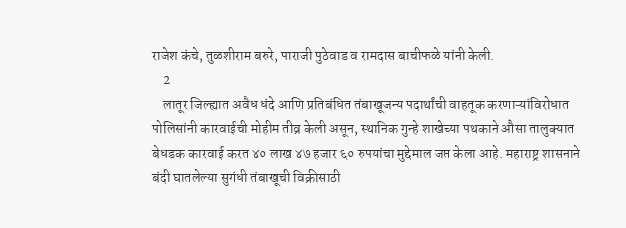राजेश कंचे, तुळशीराम बरुरे, पाराजी पुठेवाड व रामदास बाचीफळे यांनी केली.
    2
    लातूर जिल्ह्यात अवैध धंदे आणि प्रतिबंधित तंबाखूजन्य पदार्थांची वाहतूक करणाऱ्यांविरोधात पोलिसांनी कारवाईची मोहीम तीव्र केली असून, स्थानिक गुन्हे शाखेच्या पथकाने औसा तालुक्यात बेधडक कारवाई करत ४० लाख ४७ हजार ६० रुपयांचा मुद्देमाल जप्त केला आहे. महाराष्ट्र शासनाने बंदी घातलेल्या सुगंधी तंबाखूची विक्रीसाठी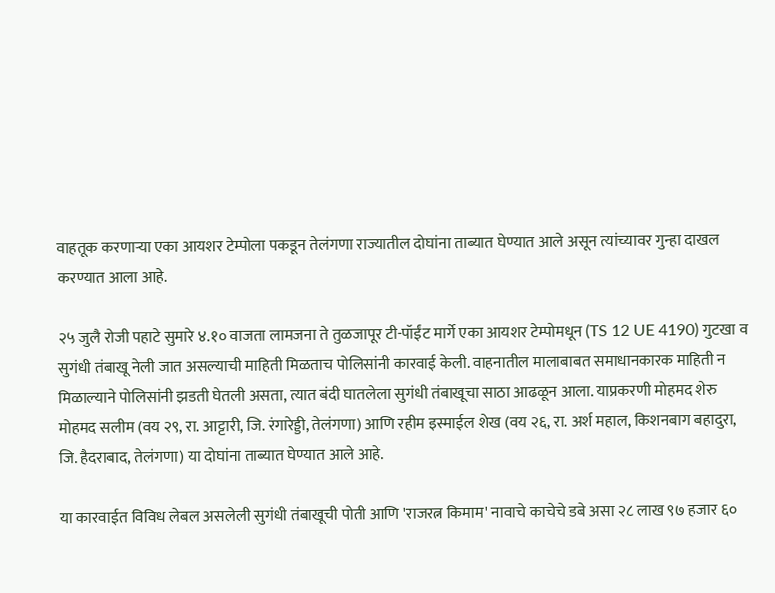वाहतूक करणाऱ्या एका आयशर टेम्पोला पकडून तेलंगणा राज्यातील दोघांना ताब्यात घेण्यात आले असून त्यांच्यावर गुन्हा दाखल करण्यात आला आहे.

२५ जुलै रोजी पहाटे सुमारे ४.१० वाजता लामजना ते तुळजापूर टी-पॉईंट मार्गे एका आयशर टेम्पोमधून (TS 12 UE 4190) गुटखा व सुगंधी तंबाखू नेली जात असल्याची माहिती मिळताच पोलिसांनी कारवाई केली. वाहनातील मालाबाबत समाधानकारक माहिती न मिळाल्याने पोलिसांनी झडती घेतली असता, त्यात बंदी घातलेला सुगंधी तंबाखूचा साठा आढळून आला. याप्रकरणी मोहमद शेरु मोहमद सलीम (वय २९, रा. आट्टारी, जि. रंगारेड्डी, तेलंगणा) आणि रहीम इस्माईल शेख (वय २६, रा. अर्श महाल, किशनबाग बहादुरा, जि. हैदराबाद, तेलंगणा) या दोघांना ताब्यात घेण्यात आले आहे.

या कारवाईत विविध लेबल असलेली सुगंधी तंबाखूची पोती आणि 'राजरत्न किमाम' नावाचे काचेचे डबे असा २८ लाख ९७ हजार ६०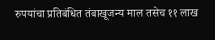रुपयांचा प्रतिबंधित तंबाखूजन्य माल तसेच ११ लाख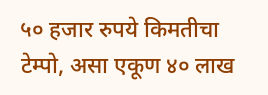५० हजार रुपये किमतीचा टेम्पो, असा एकूण ४० लाख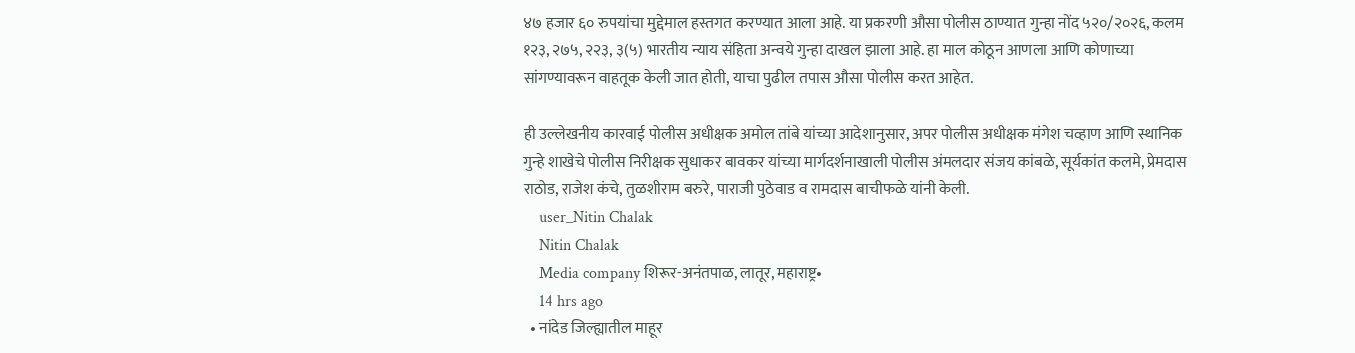४७ हजार ६० रुपयांचा मुद्देमाल हस्तगत करण्यात आला आहे. या प्रकरणी औसा पोलीस ठाण्यात गुन्हा नोंद ५२०/२०२६, कलम १२३, २७५, २२३, ३(५) भारतीय न्याय संहिता अन्वये गुन्हा दाखल झाला आहे. हा माल कोठून आणला आणि कोणाच्या सांगण्यावरून वाहतूक केली जात होती, याचा पुढील तपास औसा पोलीस करत आहेत.

ही उल्लेखनीय कारवाई पोलीस अधीक्षक अमोल तांबे यांच्या आदेशानुसार, अपर पोलीस अधीक्षक मंगेश चव्हाण आणि स्थानिक गुन्हे शाखेचे पोलीस निरीक्षक सुधाकर बावकर यांच्या मार्गदर्शनाखाली पोलीस अंमलदार संजय कांबळे, सूर्यकांत कलमे, प्रेमदास राठोड, राजेश कंचे, तुळशीराम बरुरे, पाराजी पुठेवाड व रामदास बाचीफळे यांनी केली.
    user_Nitin Chalak
    Nitin Chalak
    Media company शिरूर-अनंतपाळ, लातूर, महाराष्ट्र•
    14 hrs ago
  • नांदेड जिल्ह्यातील माहूर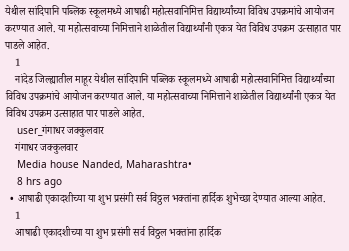येथील सांदिपानि पब्लिक स्कूलमध्ये आषाढी महोत्सवानिमित्त विद्यार्थ्यांच्या विविध उपक्रमांचे आयोजन करण्यात आले. या महोत्सवाच्या निमित्ताने शाळेतील विद्यार्थ्यांनी एकत्र येत विविध उपक्रम उत्साहात पार पाडले आहेत.
    1
    नांदेड जिल्ह्यातील माहूर येथील सांदिपानि पब्लिक स्कूलमध्ये आषाढी महोत्सवानिमित्त विद्यार्थ्यांच्या विविध उपक्रमांचे आयोजन करण्यात आले. या महोत्सवाच्या निमित्ताने शाळेतील विद्यार्थ्यांनी एकत्र येत विविध उपक्रम उत्साहात पार पाडले आहेत.
    user_गंगाधर जक्कुलवार
    गंगाधर जक्कुलवार
    Media house Nanded, Maharashtra•
    8 hrs ago
  • आषाढी एकादशीच्या या शुभ प्रसंगी सर्व विठ्ठल भक्तांना हार्दिक शुभेच्छा देण्यात आल्या आहेत.
    1
    आषाढी एकादशीच्या या शुभ प्रसंगी सर्व विठ्ठल भक्तांना हार्दिक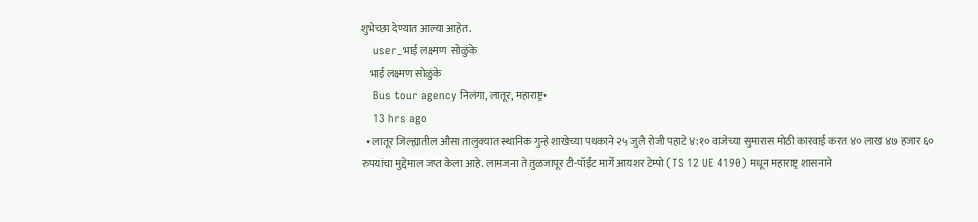शुभेच्छा देण्यात आल्या आहेत.
    user_भाई लक्ष्मण  सोळुंके
    भाई लक्ष्मण सोळुंके
    Bus tour agency निलंगा, लातूर, महाराष्ट्र•
    13 hrs ago
  • लातूर जिल्ह्यातील औसा तालुक्यात स्थानिक गुन्हे शाखेच्या पथकाने २५ जुलै रोजी पहाटे ४:१० वाजेच्या सुमारास मोठी कारवाई करत ४० लाख ४७ हजार ६० रुपयांचा मुद्देमाल जप्त केला आहे. लामजना ते तुळजापूर टी-पॉईंट मार्गे आयशर टेम्पो (TS 12 UE 4190) मधून महाराष्ट्र शासनाने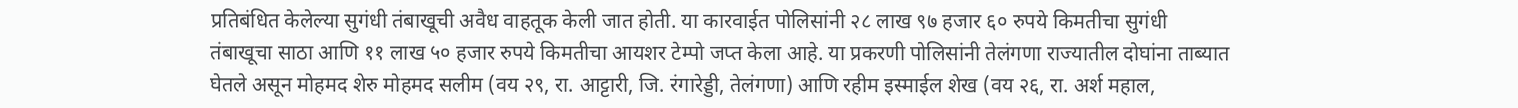प्रतिबंधित केलेल्या सुगंधी तंबाखूची अवैध वाहतूक केली जात होती. या कारवाईत पोलिसांनी २८ लाख ९७ हजार ६० रुपये किमतीचा सुगंधी तंबाखूचा साठा आणि ११ लाख ५० हजार रुपये किमतीचा आयशर टेम्पो जप्त केला आहे. या प्रकरणी पोलिसांनी तेलंगणा राज्यातील दोघांना ताब्यात घेतले असून मोहमद शेरु मोहमद सलीम (वय २९, रा. आट्टारी, जि. रंगारेड्डी, तेलंगणा) आणि रहीम इस्माईल शेख (वय २६, रा. अर्श महाल,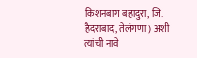किशनबाग बहादुरा, जि. हैदराबाद, तेलंगणा) अशी त्यांची नावे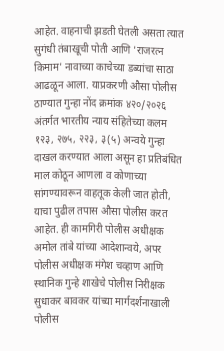आहेत. वाहनाची झडती घेतली असता त्यात सुगंधी तंबाखूची पोती आणि 'राजरत्न किमाम' नावाच्या काचेच्या डब्यांचा साठा आढळून आला. याप्रकरणी औसा पोलीस ठाण्यात गुन्हा नोंद क्रमांक ४२०/२०२६ अंतर्गत भारतीय न्याय संहितेच्या कलम १२३, २७५, २२३, ३(५) अन्वये गुन्हा दाखल करण्यात आला असून हा प्रतिबंधित माल कोठून आणला व कोणाच्या सांगण्यावरून वाहतूक केली जात होती, याचा पुढील तपास औसा पोलीस करत आहेत. ही कामगिरी पोलीस अधीक्षक अमोल तांबे यांच्या आदेशान्वये, अपर पोलीस अधीक्षक मंगेश चव्हाण आणि स्थानिक गुन्हे शाखेचे पोलीस निरीक्षक सुधाकर बावकर यांच्या मार्गदर्शनाखाली पोलीस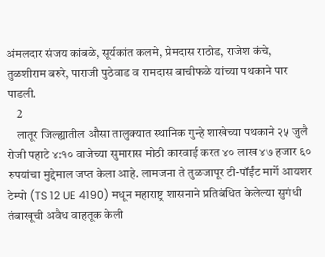अंमलदार संजय कांबळे, सूर्यकांत कलमे, प्रेमदास राठोड, राजेश कंचे, तुळशीराम बरुरे, पाराजी पुठेवाड व रामदास बाचीफळे यांच्या पथकाने पार पाडली.
    2
    लातूर जिल्ह्यातील औसा तालुक्यात स्थानिक गुन्हे शाखेच्या पथकाने २५ जुलै रोजी पहाटे ४:१० वाजेच्या सुमारास मोठी कारवाई करत ४० लाख ४७ हजार ६० रुपयांचा मुद्देमाल जप्त केला आहे. लामजना ते तुळजापूर टी-पॉईंट मार्गे आयशर टेम्पो (TS 12 UE 4190) मधून महाराष्ट्र शासनाने प्रतिबंधित केलेल्या सुगंधी तंबाखूची अवैध वाहतूक केली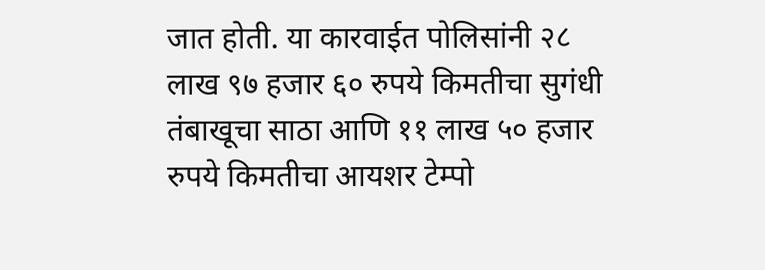जात होती. या कारवाईत पोलिसांनी २८ लाख ९७ हजार ६० रुपये किमतीचा सुगंधी तंबाखूचा साठा आणि ११ लाख ५० हजार रुपये किमतीचा आयशर टेम्पो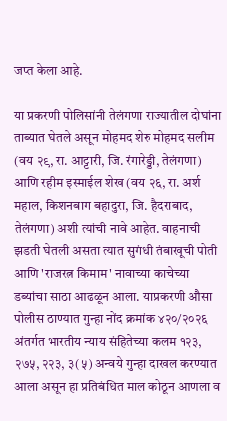जप्त केला आहे.

या प्रकरणी पोलिसांनी तेलंगणा राज्यातील दोघांना ताब्यात घेतले असून मोहमद शेरु मोहमद सलीम (वय २९, रा. आट्टारी, जि. रंगारेड्डी, तेलंगणा) आणि रहीम इस्माईल शेख (वय २६, रा. अर्श महाल, किशनबाग बहादुरा, जि. हैदराबाद, तेलंगणा) अशी त्यांची नावे आहेत. वाहनाची झडती घेतली असता त्यात सुगंधी तंबाखूची पोती आणि 'राजरत्न किमाम' नावाच्या काचेच्या डब्यांचा साठा आढळून आला. याप्रकरणी औसा पोलीस ठाण्यात गुन्हा नोंद क्रमांक ४२०/२०२६ अंतर्गत भारतीय न्याय संहितेच्या कलम १२३, २७५, २२३, ३(५) अन्वये गुन्हा दाखल करण्यात आला असून हा प्रतिबंधित माल कोठून आणला व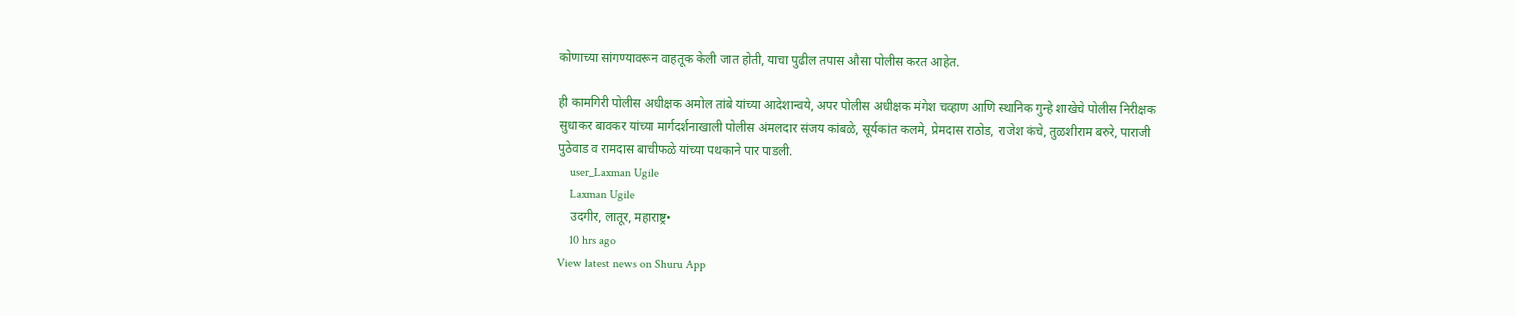कोणाच्या सांगण्यावरून वाहतूक केली जात होती, याचा पुढील तपास औसा पोलीस करत आहेत.

ही कामगिरी पोलीस अधीक्षक अमोल तांबे यांच्या आदेशान्वये, अपर पोलीस अधीक्षक मंगेश चव्हाण आणि स्थानिक गुन्हे शाखेचे पोलीस निरीक्षक सुधाकर बावकर यांच्या मार्गदर्शनाखाली पोलीस अंमलदार संजय कांबळे, सूर्यकांत कलमे, प्रेमदास राठोड, राजेश कंचे, तुळशीराम बरुरे, पाराजी पुठेवाड व रामदास बाचीफळे यांच्या पथकाने पार पाडली.
    user_Laxman Ugile
    Laxman Ugile
    उदगीर, लातूर, महाराष्ट्र•
    10 hrs ago
View latest news on Shuru App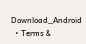Download_Android
  • Terms &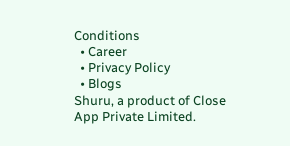Conditions
  • Career
  • Privacy Policy
  • Blogs
Shuru, a product of Close App Private Limited.